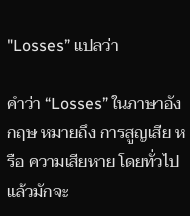"Losses” แปลว่า

คำว่า “Losses” ในภาษาอังกฤษ หมายถึง การสูญเสีย หรือ ความเสียหาย โดยทั่วไปแล้วมักจะ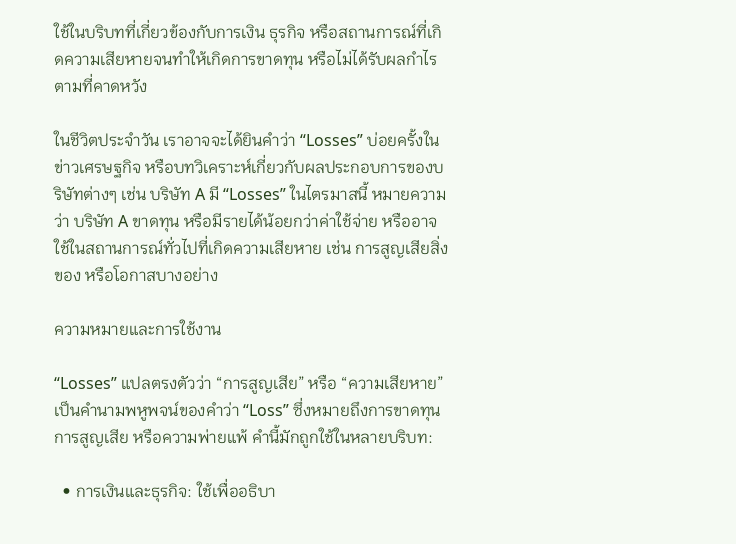ใช้ในบริบทที่เกี่ยวข้องกับการเงิน ธุรกิจ หรือสถานการณ์ที่เกิดความเสียหายจนทำให้เกิดการขาดทุน หรือไม่ได้รับผลกำไรตามที่คาดหวัง

ในชีวิตประจำวัน เราอาจจะได้ยินคำว่า “Losses” บ่อยครั้งในข่าวเศรษฐกิจ หรือบทวิเคราะห์เกี่ยวกับผลประกอบการของบริษัทต่างๆ เช่น บริษัท A มี “Losses” ในไตรมาสนี้ หมายความว่า บริษัท A ขาดทุน หรือมีรายได้น้อยกว่าค่าใช้จ่าย หรืออาจใช้ในสถานการณ์ทั่วไปที่เกิดความเสียหาย เช่น การสูญเสียสิ่งของ หรือโอกาสบางอย่าง

ความหมายและการใช้งาน

“Losses” แปลตรงตัวว่า “การสูญเสีย” หรือ “ความเสียหาย” เป็นคำนามพหูพจน์ของคำว่า “Loss” ซึ่งหมายถึงการขาดทุน การสูญเสีย หรือความพ่ายแพ้ คำนี้มักถูกใช้ในหลายบริบท:

  • การเงินและธุรกิจ: ใช้เพื่ออธิบา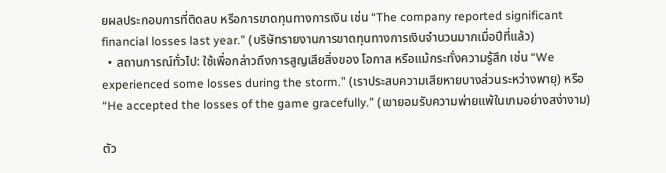ยผลประกอบการที่ติดลบ หรือการขาดทุนทางการเงิน เช่น “The company reported significant financial losses last year.” (บริษัทรายงานการขาดทุนทางการเงินจำนวนมากเมื่อปีที่แล้ว)
  • สถานการณ์ทั่วไป: ใช้เพื่อกล่าวถึงการสูญเสียสิ่งของ โอกาส หรือแม้กระทั่งความรู้สึก เช่น “We experienced some losses during the storm.” (เราประสบความเสียหายบางส่วนระหว่างพายุ) หรือ “He accepted the losses of the game gracefully.” (เขายอมรับความพ่ายแพ้ในเกมอย่างสง่างาม)

ตัว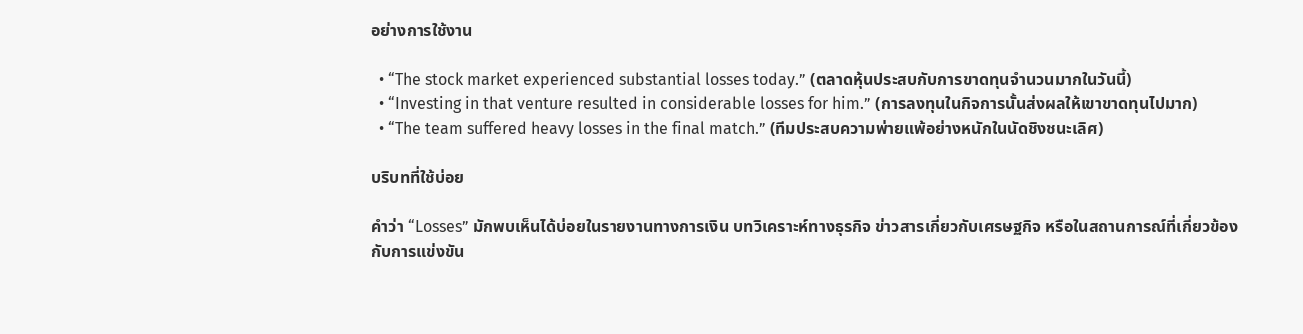อย่างการใช้งาน

  • “The stock market experienced substantial losses today.” (ตลาดหุ้นประสบกับการขาดทุนจำนวนมากในวันนี้)
  • “Investing in that venture resulted in considerable losses for him.” (การลงทุนในกิจการนั้นส่งผลให้เขาขาดทุนไปมาก)
  • “The team suffered heavy losses in the final match.” (ทีมประสบความพ่ายแพ้อย่างหนักในนัดชิงชนะเลิศ)

บริบทที่ใช้บ่อย

คำว่า “Losses” มักพบเห็นได้บ่อยในรายงานทางการเงิน บทวิเคราะห์ทางธุรกิจ ข่าวสารเกี่ยวกับเศรษฐกิจ หรือในสถานการณ์ที่เกี่ยวข้องกับการแข่งขัน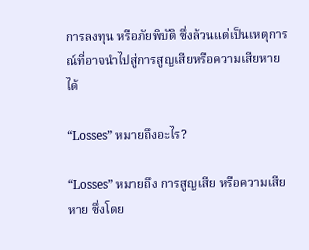การลงทุน หรือภัยพิบัติ ซึ่งล้วนแต่เป็นเหตุการณ์ที่อาจนำไปสู่การสูญเสียหรือความเสียหายได้

“Losses” หมายถึงอะไร?

“Losses” หมายถึง การสูญเสีย หรือความเสียหาย ซึ่งโดย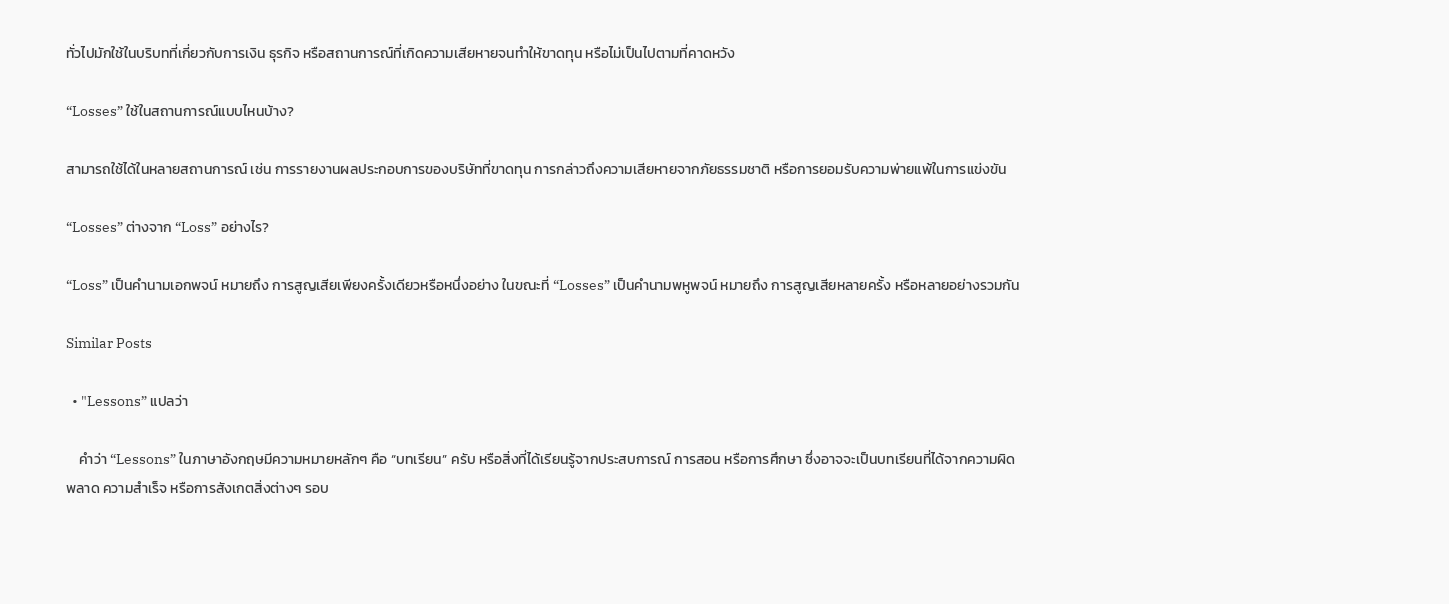ทั่วไปมักใช้ในบริบทที่เกี่ยวกับการเงิน ธุรกิจ หรือสถานการณ์ที่เกิดความเสียหายจนทำให้ขาดทุน หรือไม่เป็นไปตามที่คาดหวัง

“Losses” ใช้ในสถานการณ์แบบไหนบ้าง?

สามารถใช้ได้ในหลายสถานการณ์ เช่น การรายงานผลประกอบการของบริษัทที่ขาดทุน การกล่าวถึงความเสียหายจากภัยธรรมชาติ หรือการยอมรับความพ่ายแพ้ในการแข่งขัน

“Losses” ต่างจาก “Loss” อย่างไร?

“Loss” เป็นคำนามเอกพจน์ หมายถึง การสูญเสียเพียงครั้งเดียวหรือหนึ่งอย่าง ในขณะที่ “Losses” เป็นคำนามพหูพจน์ หมายถึง การสูญเสียหลายครั้ง หรือหลายอย่างรวมกัน

Similar Posts

  • "Lessons” แปลว่า

    คำว่า “Lessons” ในภาษาอังกฤษมีความหมายหลักๆ คือ “บทเรียน” ครับ หรือสิ่งที่ได้เรียนรู้จากประสบการณ์ การสอน หรือการศึกษา ซึ่งอาจจะเป็นบทเรียนที่ได้จากความผิดพลาด ความสำเร็จ หรือการสังเกตสิ่งต่างๆ รอบ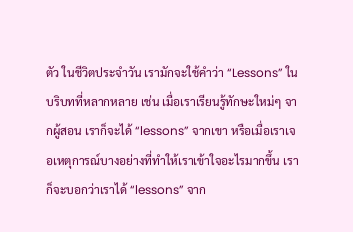ตัว ในชีวิตประจำวัน เรามักจะใช้คำว่า “Lessons” ในบริบทที่หลากหลาย เช่น เมื่อเราเรียนรู้ทักษะใหม่ๆ จากผู้สอน เราก็จะได้ “lessons” จากเขา หรือเมื่อเราเจอเหตุการณ์บางอย่างที่ทำให้เราเข้าใจอะไรมากขึ้น เราก็จะบอกว่าเราได้ “lessons” จาก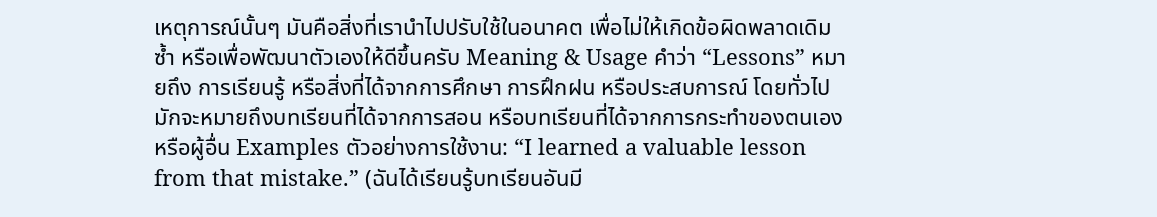เหตุการณ์นั้นๆ มันคือสิ่งที่เรานำไปปรับใช้ในอนาคต เพื่อไม่ให้เกิดข้อผิดพลาดเดิมซ้ำ หรือเพื่อพัฒนาตัวเองให้ดีขึ้นครับ Meaning & Usage คำว่า “Lessons” หมายถึง การเรียนรู้ หรือสิ่งที่ได้จากการศึกษา การฝึกฝน หรือประสบการณ์ โดยทั่วไปมักจะหมายถึงบทเรียนที่ได้จากการสอน หรือบทเรียนที่ได้จากการกระทำของตนเองหรือผู้อื่น Examples ตัวอย่างการใช้งาน: “I learned a valuable lesson from that mistake.” (ฉันได้เรียนรู้บทเรียนอันมี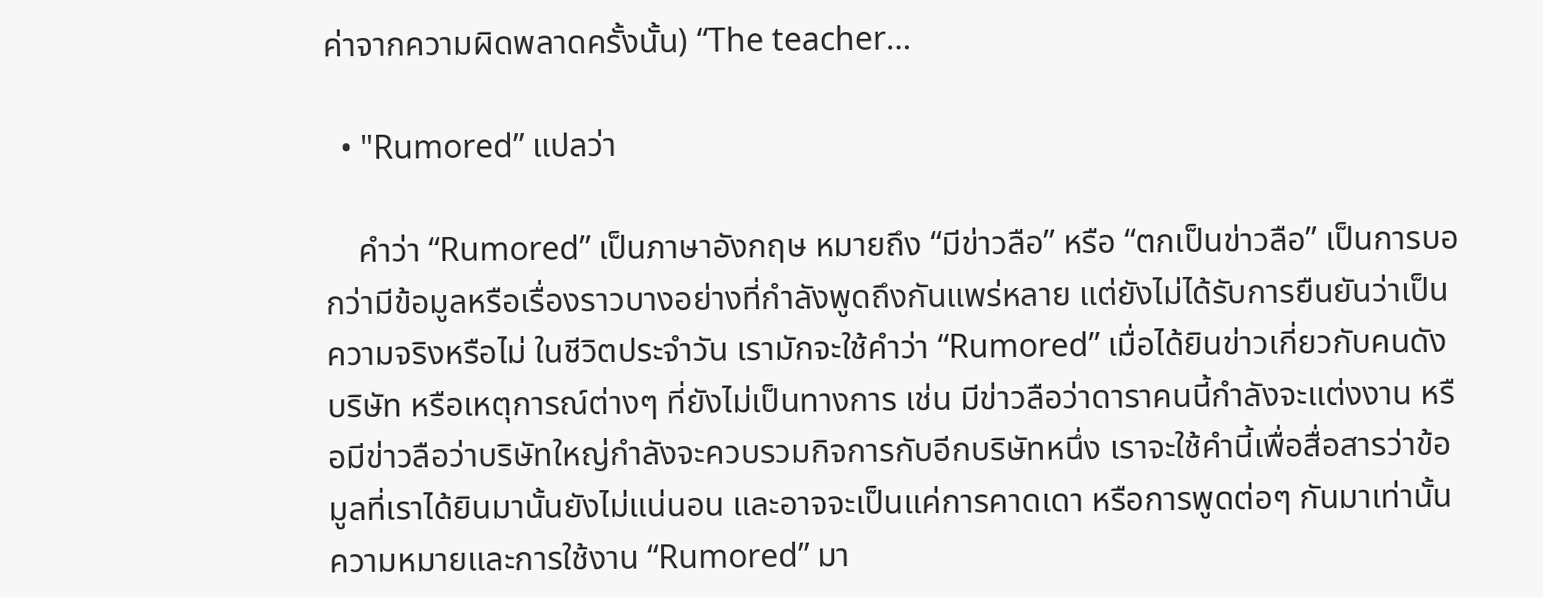ค่าจากความผิดพลาดครั้งนั้น) “The teacher…

  • "Rumored” แปลว่า

    คำว่า “Rumored” เป็นภาษาอังกฤษ หมายถึง “มีข่าวลือ” หรือ “ตกเป็นข่าวลือ” เป็นการบอกว่ามีข้อมูลหรือเรื่องราวบางอย่างที่กำลังพูดถึงกันแพร่หลาย แต่ยังไม่ได้รับการยืนยันว่าเป็นความจริงหรือไม่ ในชีวิตประจำวัน เรามักจะใช้คำว่า “Rumored” เมื่อได้ยินข่าวเกี่ยวกับคนดัง บริษัท หรือเหตุการณ์ต่างๆ ที่ยังไม่เป็นทางการ เช่น มีข่าวลือว่าดาราคนนี้กำลังจะแต่งงาน หรือมีข่าวลือว่าบริษัทใหญ่กำลังจะควบรวมกิจการกับอีกบริษัทหนึ่ง เราจะใช้คำนี้เพื่อสื่อสารว่าข้อมูลที่เราได้ยินมานั้นยังไม่แน่นอน และอาจจะเป็นแค่การคาดเดา หรือการพูดต่อๆ กันมาเท่านั้น ความหมายและการใช้งาน “Rumored” มา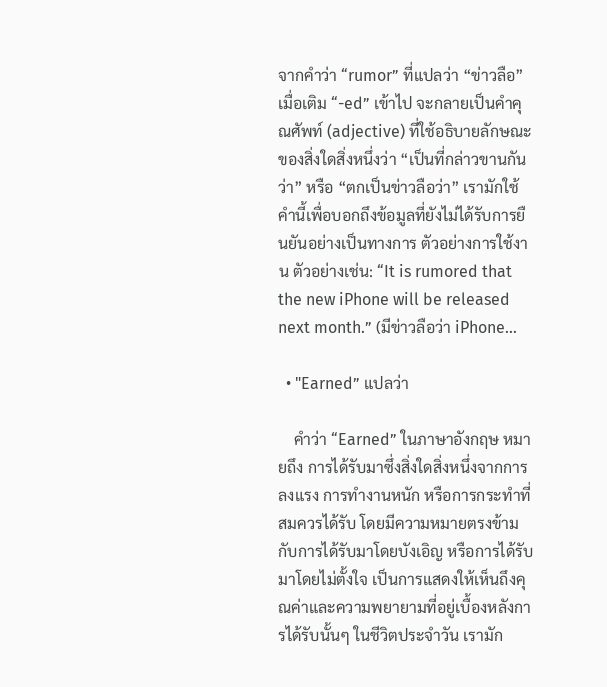จากคำว่า “rumor” ที่แปลว่า “ข่าวลือ” เมื่อเติม “-ed” เข้าไป จะกลายเป็นคำคุณศัพท์ (adjective) ที่ใช้อธิบายลักษณะของสิ่งใดสิ่งหนึ่งว่า “เป็นที่กล่าวขานกันว่า” หรือ “ตกเป็นข่าวลือว่า” เรามักใช้คำนี้เพื่อบอกถึงข้อมูลที่ยังไม่ได้รับการยืนยันอย่างเป็นทางการ ตัวอย่างการใช้งาน ตัวอย่างเช่น: “It is rumored that the new iPhone will be released next month.” (มีข่าวลือว่า iPhone…

  • "Earned” แปลว่า

    คำว่า “Earned” ในภาษาอังกฤษ หมายถึง การได้รับมาซึ่งสิ่งใดสิ่งหนึ่งจากการลงแรง การทำงานหนัก หรือการกระทำที่สมควรได้รับ โดยมีความหมายตรงข้ามกับการได้รับมาโดยบังเอิญ หรือการได้รับมาโดยไม่ตั้งใจ เป็นการแสดงให้เห็นถึงคุณค่าและความพยายามที่อยู่เบื้องหลังการได้รับนั้นๆ ในชีวิตประจำวัน เรามัก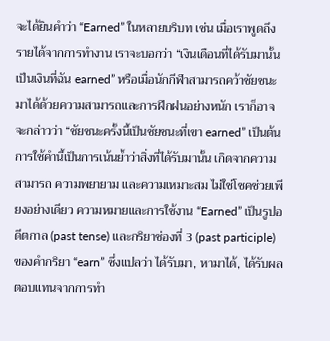จะได้ยินคำว่า “Earned” ในหลายบริบท เช่น เมื่อเราพูดถึงรายได้จากการทำงาน เราจะบอกว่า “เงินเดือนที่ได้รับมานั้น เป็นเงินที่ฉัน earned” หรือเมื่อนักกีฬาสามารถคว้าชัยชนะมาได้ด้วยความสามารถและการฝึกฝนอย่างหนัก เราก็อาจจะกล่าวว่า “ชัยชนะครั้งนี้เป็นชัยชนะที่เขา earned” เป็นต้น การใช้คำนี้เป็นการเน้นย้ำว่าสิ่งที่ได้รับมานั้น เกิดจากความสามารถ ความพยายาม และความเหมาะสม ไม่ใช่โชคช่วยเพียงอย่างเดียว ความหมายและการใช้งาน “Earned” เป็นรูปอดีตกาล (past tense) และกริยาช่องที่ 3 (past participle) ของคำกริยา “earn” ซึ่งแปลว่า ได้รับมา, หามาได้, ได้รับผลตอบแทนจากการทำ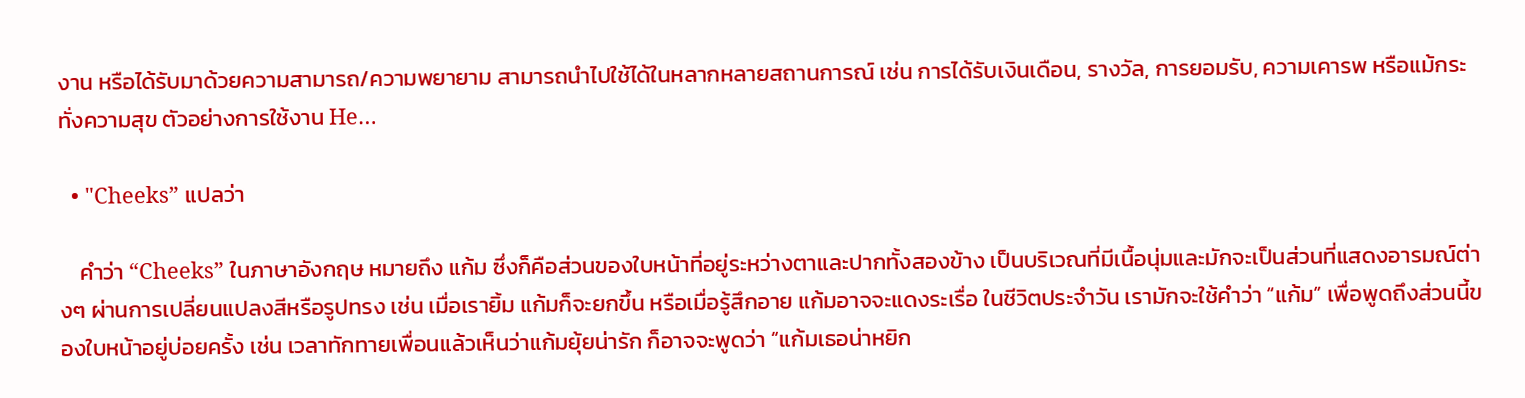งาน หรือได้รับมาด้วยความสามารถ/ความพยายาม สามารถนำไปใช้ได้ในหลากหลายสถานการณ์ เช่น การได้รับเงินเดือน, รางวัล, การยอมรับ, ความเคารพ หรือแม้กระทั่งความสุข ตัวอย่างการใช้งาน He…

  • "Cheeks” แปลว่า

    คำว่า “Cheeks” ในภาษาอังกฤษ หมายถึง แก้ม ซึ่งก็คือส่วนของใบหน้าที่อยู่ระหว่างตาและปากทั้งสองข้าง เป็นบริเวณที่มีเนื้อนุ่มและมักจะเป็นส่วนที่แสดงอารมณ์ต่างๆ ผ่านการเปลี่ยนแปลงสีหรือรูปทรง เช่น เมื่อเรายิ้ม แก้มก็จะยกขึ้น หรือเมื่อรู้สึกอาย แก้มอาจจะแดงระเรื่อ ในชีวิตประจำวัน เรามักจะใช้คำว่า “แก้ม” เพื่อพูดถึงส่วนนี้ของใบหน้าอยู่บ่อยครั้ง เช่น เวลาทักทายเพื่อนแล้วเห็นว่าแก้มยุ้ยน่ารัก ก็อาจจะพูดว่า “แก้มเธอน่าหยิก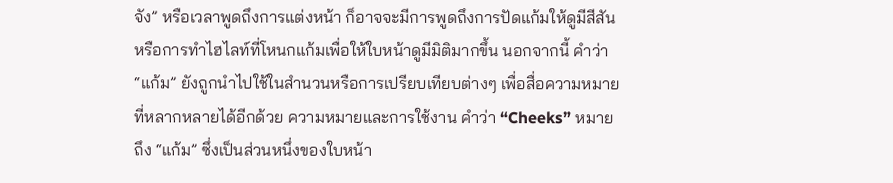จัง” หรือเวลาพูดถึงการแต่งหน้า ก็อาจจะมีการพูดถึงการปัดแก้มให้ดูมีสีสัน หรือการทำไฮไลท์ที่โหนกแก้มเพื่อให้ใบหน้าดูมีมิติมากขึ้น นอกจากนี้ คำว่า “แก้ม” ยังถูกนำไปใช้ในสำนวนหรือการเปรียบเทียบต่างๆ เพื่อสื่อความหมายที่หลากหลายได้อีกด้วย ความหมายและการใช้งาน คำว่า “Cheeks” หมายถึง “แก้ม” ซึ่งเป็นส่วนหนึ่งของใบหน้า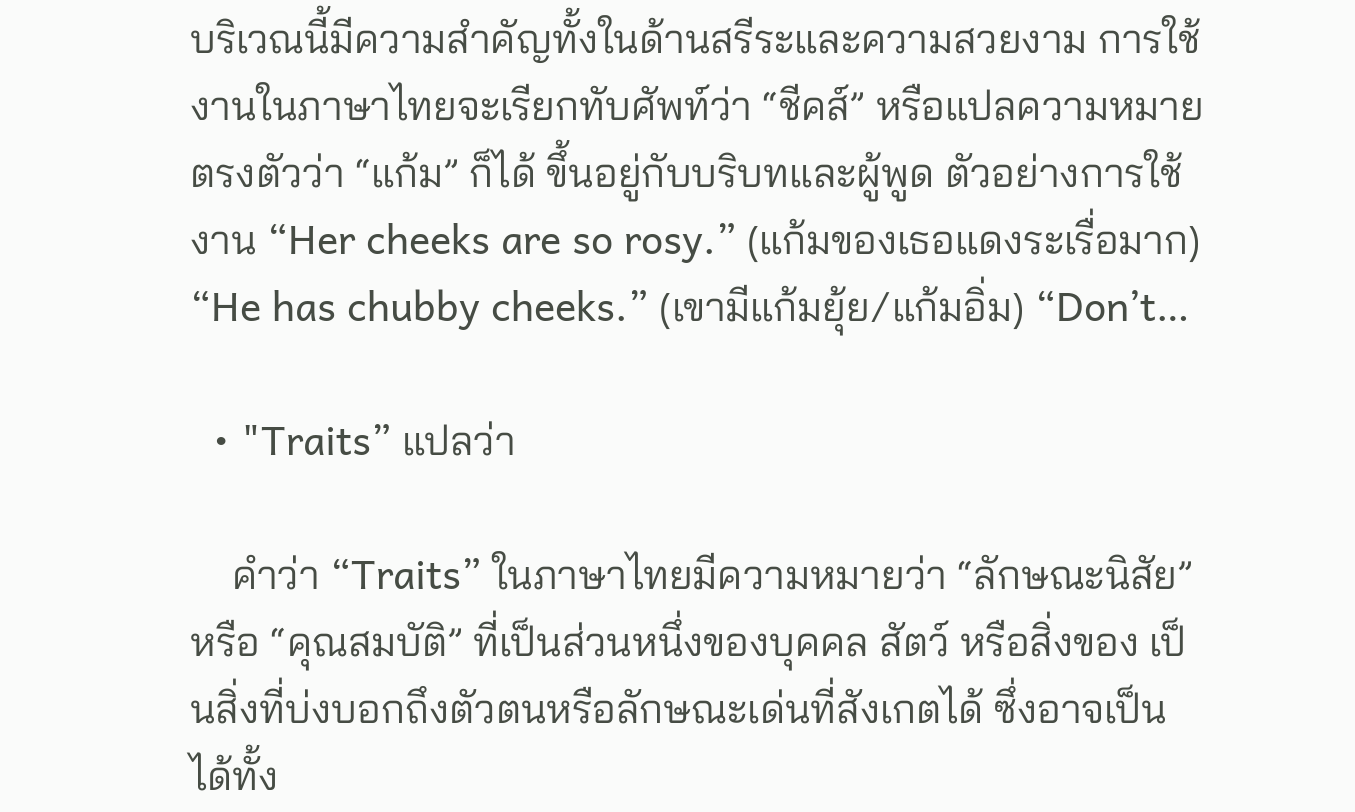บริเวณนี้มีความสำคัญทั้งในด้านสรีระและความสวยงาม การใช้งานในภาษาไทยจะเรียกทับศัพท์ว่า “ชีคส์” หรือแปลความหมายตรงตัวว่า “แก้ม” ก็ได้ ขึ้นอยู่กับบริบทและผู้พูด ตัวอย่างการใช้งาน “Her cheeks are so rosy.” (แก้มของเธอแดงระเรื่อมาก) “He has chubby cheeks.” (เขามีแก้มยุ้ย/แก้มอิ่ม) “Don’t…

  • "Traits” แปลว่า

    คำว่า “Traits” ในภาษาไทยมีความหมายว่า “ลักษณะนิสัย” หรือ “คุณสมบัติ” ที่เป็นส่วนหนึ่งของบุคคล สัตว์ หรือสิ่งของ เป็นสิ่งที่บ่งบอกถึงตัวตนหรือลักษณะเด่นที่สังเกตได้ ซึ่งอาจเป็นได้ทั้ง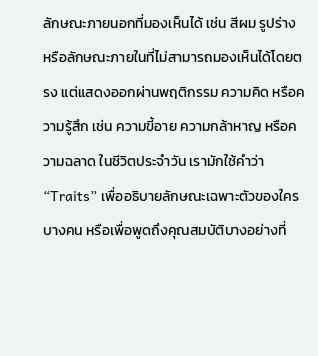ลักษณะภายนอกที่มองเห็นได้ เช่น สีผม รูปร่าง หรือลักษณะภายในที่ไม่สามารถมองเห็นได้โดยตรง แต่แสดงออกผ่านพฤติกรรม ความคิด หรือความรู้สึก เช่น ความขี้อาย ความกล้าหาญ หรือความฉลาด ในชีวิตประจำวัน เรามักใช้คำว่า “Traits” เพื่ออธิบายลักษณะเฉพาะตัวของใครบางคน หรือเพื่อพูดถึงคุณสมบัติบางอย่างที่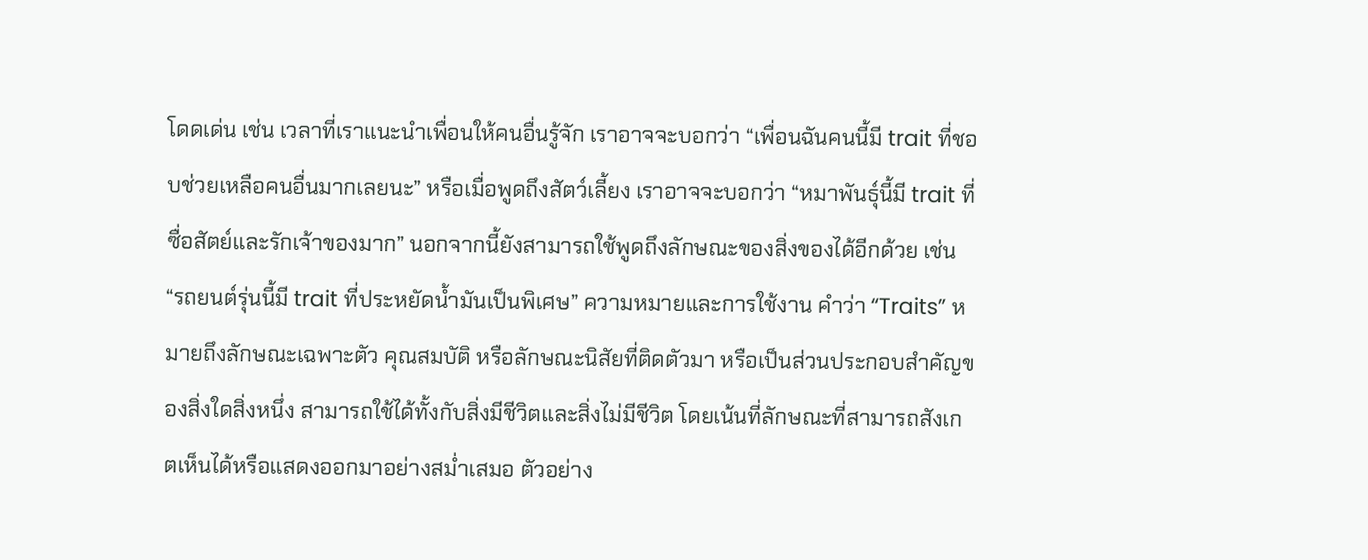โดดเด่น เช่น เวลาที่เราแนะนำเพื่อนให้คนอื่นรู้จัก เราอาจจะบอกว่า “เพื่อนฉันคนนี้มี trait ที่ชอบช่วยเหลือคนอื่นมากเลยนะ” หรือเมื่อพูดถึงสัตว์เลี้ยง เราอาจจะบอกว่า “หมาพันธุ์นี้มี trait ที่ซื่อสัตย์และรักเจ้าของมาก” นอกจากนี้ยังสามารถใช้พูดถึงลักษณะของสิ่งของได้อีกด้วย เช่น “รถยนต์รุ่นนี้มี trait ที่ประหยัดน้ำมันเป็นพิเศษ” ความหมายและการใช้งาน คำว่า “Traits” หมายถึงลักษณะเฉพาะตัว คุณสมบัติ หรือลักษณะนิสัยที่ติดตัวมา หรือเป็นส่วนประกอบสำคัญของสิ่งใดสิ่งหนึ่ง สามารถใช้ได้ทั้งกับสิ่งมีชีวิตและสิ่งไม่มีชีวิต โดยเน้นที่ลักษณะที่สามารถสังเกตเห็นได้หรือแสดงออกมาอย่างสม่ำเสมอ ตัวอย่าง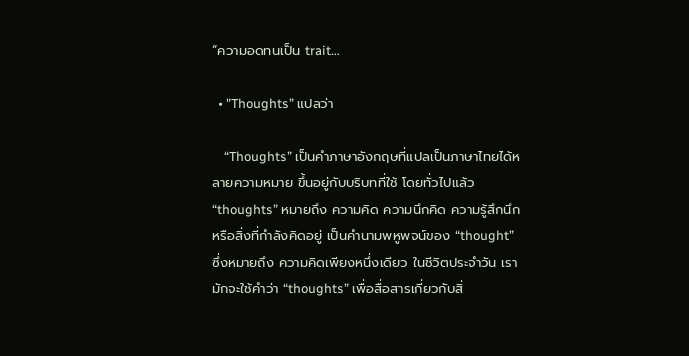“ความอดทนเป็น trait…

  • "Thoughts” แปลว่า

    “Thoughts” เป็นคำภาษาอังกฤษที่แปลเป็นภาษาไทยได้หลายความหมาย ขึ้นอยู่กับบริบทที่ใช้ โดยทั่วไปแล้ว “thoughts” หมายถึง ความคิด ความนึกคิด ความรู้สึกนึก หรือสิ่งที่กำลังคิดอยู่ เป็นคำนามพหูพจน์ของ “thought” ซึ่งหมายถึง ความคิดเพียงหนึ่งเดียว ในชีวิตประจำวัน เรามักจะใช้คำว่า “thoughts” เพื่อสื่อสารเกี่ยวกับสิ่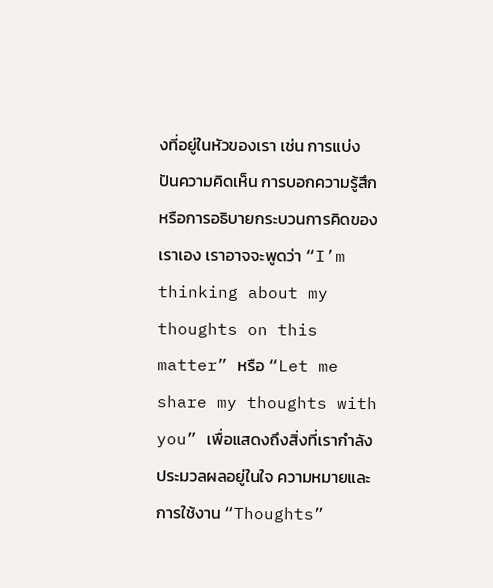งที่อยู่ในหัวของเรา เช่น การแบ่งปันความคิดเห็น การบอกความรู้สึก หรือการอธิบายกระบวนการคิดของเราเอง เราอาจจะพูดว่า “I’m thinking about my thoughts on this matter” หรือ “Let me share my thoughts with you” เพื่อแสดงถึงสิ่งที่เรากำลังประมวลผลอยู่ในใจ ความหมายและการใช้งาน “Thoughts”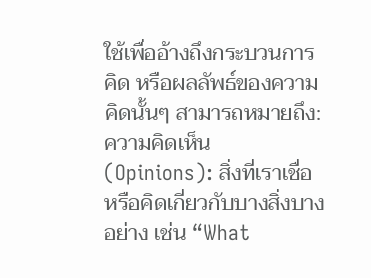ใช้เพื่ออ้างถึงกระบวนการคิด หรือผลลัพธ์ของความคิดนั้นๆ สามารถหมายถึง: ความคิดเห็น (Opinions): สิ่งที่เราเชื่อหรือคิดเกี่ยวกับบางสิ่งบางอย่าง เช่น “What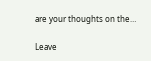are your thoughts on the…

Leave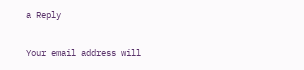a Reply

Your email address will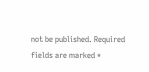not be published. Required fields are marked *